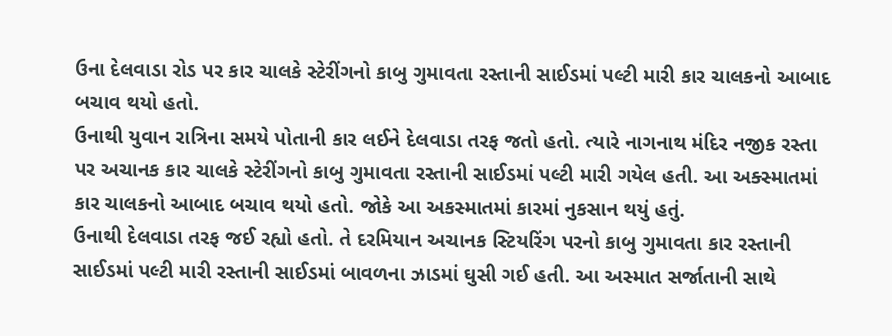ઉના દેલવાડા રોડ પર કાર ચાલકે સ્ટેરીંગનો કાબુ ગુમાવતા રસ્તાની સાઈડમાં પલ્ટી મારી કાર ચાલકનો આબાદ બચાવ થયો હતો.
ઉનાથી યુવાન રાત્રિના સમયે પોતાની કાર લઈને દેલવાડા તરફ જતો હતો. ત્યારે નાગનાથ મંદિર નજીક રસ્તા પર અચાનક કાર ચાલકે સ્ટેરીંગનો કાબુ ગુમાવતા રસ્તાની સાઈડમાં પલ્ટી મારી ગયેલ હતી. આ અક્સ્માતમાં કાર ચાલકનો આબાદ બચાવ થયો હતો. જોકે આ અકસ્માતમાં કારમાં નુકસાન થયું હતું.
ઉનાથી દેલવાડા તરફ જઈ રહ્યો હતો. તે દરમિયાન અચાનક સ્ટિયરિંગ પરનો કાબુ ગુમાવતા કાર રસ્તાની સાઈડમાં પલ્ટી મારી રસ્તાની સાઈડમાં બાવળના ઝાડમાં ઘુસી ગઈ હતી. આ અસ્માત સર્જાતાની સાથે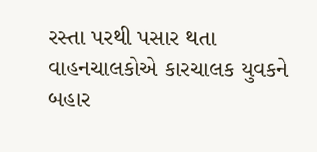રસ્તા પરથી પસાર થતા વાહનચાલકોએ કારચાલક યુવકને બહાર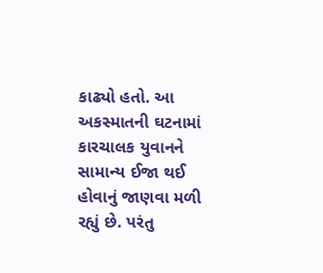કાઢ્યો હતો. આ અકસ્માતની ઘટનામાં કારચાલક યુવાનને સામાન્ય ઈજા થઈ હોવાનું જાણવા મળી રહ્યું છે. પરંતુ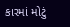કારમાં મોટું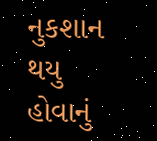નુકશાન થયુ હોવાનું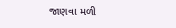જાણવા મળી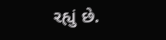રહ્યું છે.